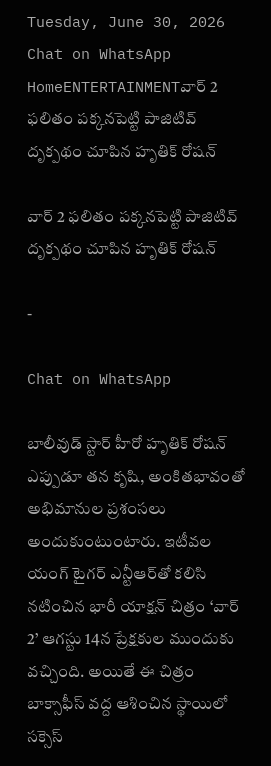Tuesday, June 30, 2026
Chat on WhatsApp
HomeENTERTAINMENTవార్ 2 ఫలితం పక్కనపెట్టి పాజిటివ్ దృక్పథం చూపిన హృతిక్ రోషన్

వార్ 2 ఫలితం పక్కనపెట్టి పాజిటివ్ దృక్పథం చూపిన హృతిక్ రోషన్

-

Chat on WhatsApp

బాలీవుడ్ స్టార్ హీరో హృతిక్ రోషన్ ఎప్పుడూ తన కృషి, అంకితభావంతో అభిమానుల ప్రశంసలు అందుకుంటుంటారు. ఇటీవల యంగ్ టైగర్ ఎన్టీఆర్‌తో కలిసి నటించిన భారీ యాక్షన్ చిత్రం ‘వార్ 2’ ఆగస్టు 14న ప్రేక్షకుల ముందుకు వచ్చింది. అయితే ఈ చిత్రం బాక్సాఫీస్ వద్ద ఆశించిన స్థాయిలో సక్సెస్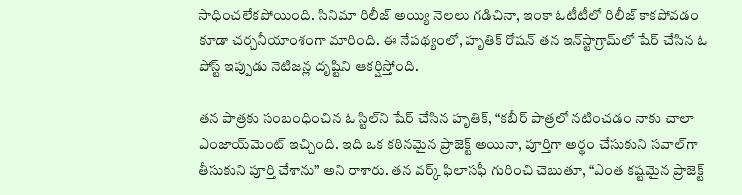సాధించలేకపోయింది. సినిమా రిలీజ్ అయ్యి నెలలు గడిచినా, ఇంకా ఓటీటీలో రిలీజ్ కాకపోవడం కూడా చర్చనీయాంశంగా మారింది. ఈ నేపథ్యంలో, హృతిక్ రోషన్ తన ఇన్‌స్టాగ్రామ్‌లో షేర్ చేసిన ఓ పోస్ట్ ఇప్పుడు నెటిజన్ల దృష్టిని ఆకర్షిస్తోంది.

తన పాత్రకు సంబంధించిన ఓ స్టిల్‌ని షేర్ చేసిన హృతిక్, “కబీర్ పాత్రలో నటించడం నాకు చాలా ఎంజాయ్‌మెంట్ ఇచ్చింది. ఇది ఒక కఠినమైన ప్రాజెక్ట్ అయినా, పూర్తిగా అర్థం చేసుకుని సవాల్‌గా తీసుకుని పూర్తి చేశాను” అని రాశారు. తన వర్క్ ఫిలాసఫీ గురించి చెబుతూ, “ఎంత కష్టమైన ప్రాజెక్ట్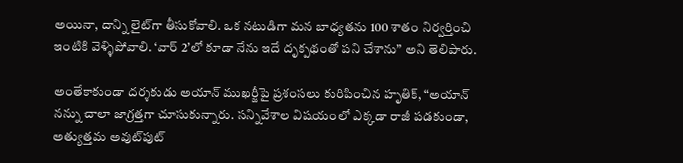అయినా, దాన్ని లైట్‌గా తీసుకోవాలి. ఒక నటుడిగా మన బాధ్యతను 100 శాతం నిర్వర్తించి ఇంటికి వెళ్ళిపోవాలి. ‘వార్ 2’లో కూడా నేను ఇదే దృక్పథంతో పని చేశాను” అని తెలిపారు.

అంతేకాకుండా దర్శకుడు అయాన్ ముఖర్జీపై ప్రశంసలు కురిపించిన హృతిక్, “అయాన్ నన్ను చాలా జాగ్రత్తగా చూసుకున్నారు. సన్నివేశాల విషయంలో ఎక్కడా రాజీ పడకుండా, అత్యుత్తమ అవుట్‌పుట్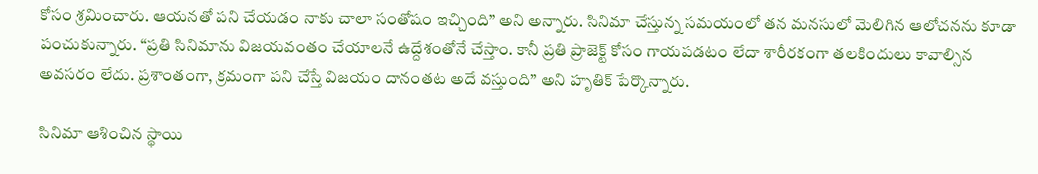కోసం శ్రమించారు. ఆయనతో పని చేయడం నాకు చాలా సంతోషం ఇచ్చింది” అని అన్నారు. సినిమా చేస్తున్న సమయంలో తన మనసులో మెలిగిన ఆలోచనను కూడా పంచుకున్నారు. “ప్రతి సినిమాను విజయవంతం చేయాలనే ఉద్దేశంతోనే చేస్తాం. కానీ ప్రతి ప్రాజెక్ట్ కోసం గాయపడటం లేదా శారీరకంగా తలకిందులు కావాల్సిన అవసరం లేదు. ప్రశాంతంగా, క్రమంగా పని చేస్తే విజయం దానంతట అదే వస్తుంది” అని హృతిక్ పేర్కొన్నారు.

సినిమా ఆశించిన స్థాయి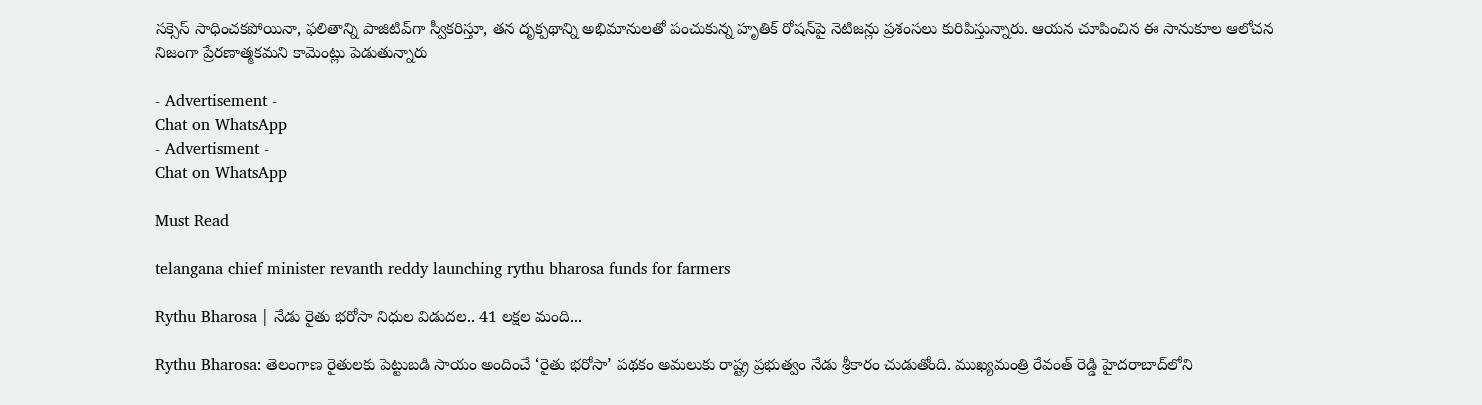సక్సెస్ సాధించకపోయినా, ఫలితాన్ని పాజిటివ్‌గా స్వీకరిస్తూ, తన దృక్పథాన్ని అభిమానులతో పంచుకున్న హృతిక్ రోషన్‌పై నెటిజన్లు ప్రశంసలు కురిపిస్తున్నారు. ఆయన చూపించిన ఈ సానుకూల ఆలోచన నిజంగా ప్రేరణాత్మకమని కామెంట్లు పెడుతున్నారు

- Advertisement -
Chat on WhatsApp
- Advertisment -
Chat on WhatsApp

Must Read

telangana chief minister revanth reddy launching rythu bharosa funds for farmers

Rythu Bharosa | నేడు రైతు భరోసా నిధుల విడుదల.. 41 లక్షల మంది...

Rythu Bharosa: తెలంగాణ రైతులకు పెట్టుబడి సాయం అందించే ‘రైతు భరోసా’ పథకం అమలుకు రాష్ట్ర ప్రభుత్వం నేడు శ్రీకారం చుడుతోంది. ముఖ్యమంత్రి రేవంత్ రెడ్డి హైదరాబాద్‌లోని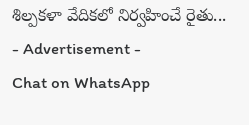శిల్పకళా వేదికలో నిర్వహించే రైతు...
- Advertisement -
Chat on WhatsApp